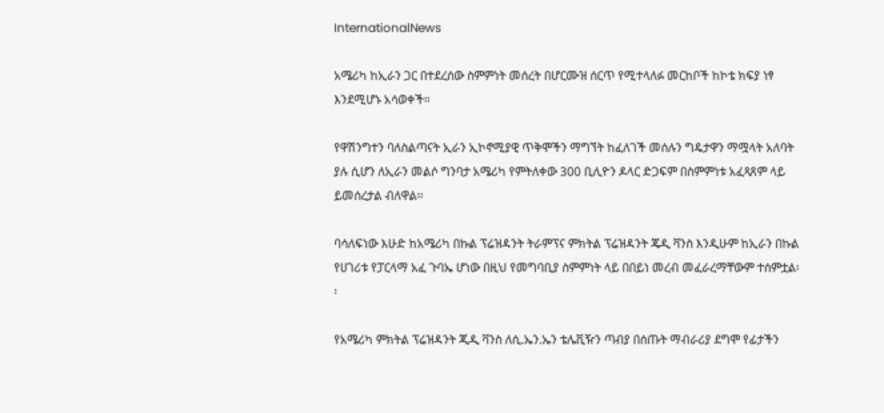InternationalNews

አሜሪካ ከኢራን ጋር በተደረሰው ስምምነት መሰረት በሆርሙዝ ሰርጥ የሚተላለፉ መርከቦች ከኮቴ ክፍያ ነፃ እንደሚሆኑ አሳወቀች።

የዋሽንግተን ባለስልጣናት ኢራን ኢኮኖሚያዊ ጥቅሞችን ማግኘት ከፈለገች መሰሉን ግዴታዋን ማሟላት አለባት ያሉ ሲሆን ለኢራን መልሶ ግንባታ አሜሪካ የምትለቀው 300 ቢሊዮን ዶላር ድጋፍም በስምምነቱ አፈጻጸም ላይ ይመሰረታል ብለዋል፡፡

ባሳለፍነው እሁድ ከአሜሪካ በኩል ፕሬዝዳንት ትራምፕና ምክትል ፕሬዝዳንት ጄዲ ቫንስ እንዲሁም ከኢራን በኩል የሀገሪቱ የፓርላማ አፈ ጉባኤ ሆነው በዚህ የመግባቢያ ስምምነት ላይ በበይነ መረብ መፈራረማቸውም ተሰምቷል፡፡

የአሜሪካ ምክትል ፕሬዝዳንት ጂዲ ቫንስ ለሲ.ኤን.ኤን ቴሌቪዥን ጣብያ በሰጡት ማብራሪያ ደግሞ የፊታችን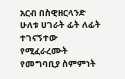አርብ በስዊዘርላንድ ሁለቱ ሀገራት ፊት ለፊት ተገናኝተው የሚፈራረሙት የመግባቢያ ስምምነት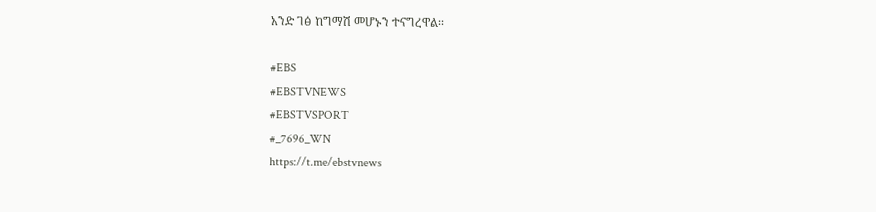አንድ ገፅ ከግማሽ መሆኑን ተናግረዋል፡፡

#EBS
#EBSTVNEWS
#EBSTVSPORT
#_7696_WN
https://t.me/ebstvnews